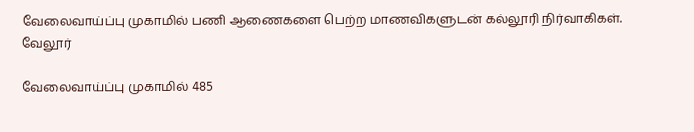வேலைவாய்ப்பு முகாமில் பணி ஆணைகளை பெற்ற மாணவிகளுடன் கல்லூரி நிர்வாகிகள்.
வேலூர்

வேலைவாய்ப்பு முகாமில் 485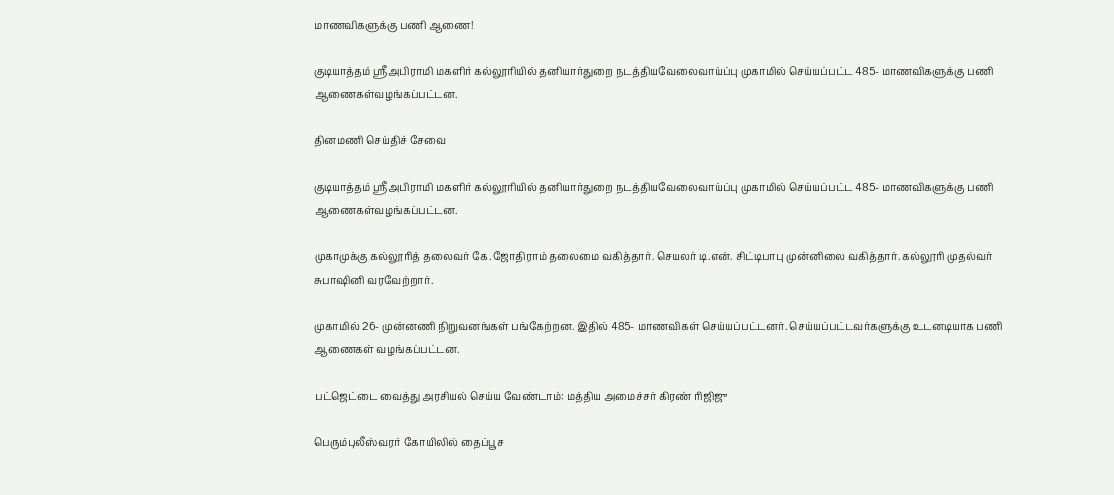மாணவிகளுக்கு பணி ஆணை!

குடியாத்தம் ஸ்ரீஅபிராமி மகளிர் கல்லூரியில் தனியார்துறை நடத்தியவேலைவாய்ப்பு முகாமில் செய்யப்பட்ட 485- மாணவிகளுக்கு பணி ஆணைகள்வழங்கப்பட்டன.

தினமணி செய்திச் சேவை

குடியாத்தம் ஸ்ரீஅபிராமி மகளிர் கல்லூரியில் தனியார்துறை நடத்தியவேலைவாய்ப்பு முகாமில் செய்யப்பட்ட 485- மாணவிகளுக்கு பணி ஆணைகள்வழங்கப்பட்டன.

முகாமுக்கு கல்லூரித் தலைவர் கே.ஜோதிராம் தலைமை வகித்தார். செயலர் டி.என். சிட்டிபாபு முன்னிலை வகித்தார். கல்லூரி முதல்வர் சுபாஷினி வரவேற்றார்.

முகாமில் 26- முன்னணி நிறுவனங்கள் பங்கேற்றன. இதில் 485- மாணவிகள் செய்யப்பட்டனர். செய்யப்பட்டவர்களுக்கு உடனடியாக பணி ஆணைகள் வழங்கப்பட்டன.

பட்ஜெட்டை வைத்து அரசியல் செய்ய வேண்டாம்: மத்திய அமைச்சர் கிரண் ரிஜிஜு

பெரும்புலீஸ்வரர் கோயிலில் தைப்பூச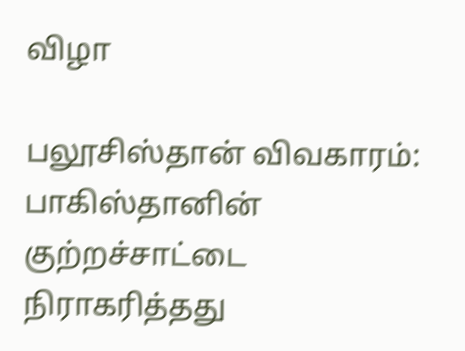விழா

பலூசிஸ்தான் விவகாரம்: பாகிஸ்தானின் குற்றச்சாட்டை நிராகரித்தது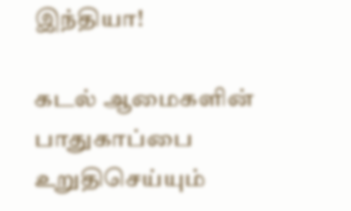இந்தியா!

கடல் ஆமைகளின் பாதுகாப்பை உறுதிசெய்யும்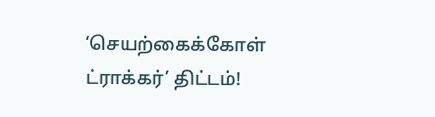‘செயற்கைக்கோள் ட்ராக்கர்’ திட்டம்!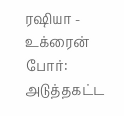ரஷியா - உக்ரைன் போர்: அடுத்தகட்ட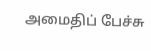அமைதிப் பேச்சு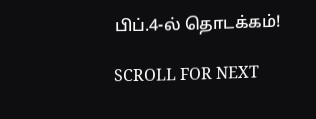பிப்.4-ல் தொடக்கம்!

SCROLL FOR NEXT